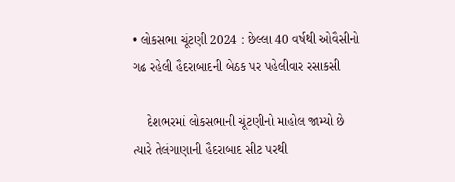• લોકસભા ચૂંટણી 2024 : છેલ્લા 40 વર્ષથી ઓવૈસીનો ગઢ રહેલી હૈદરાબાદની બેઠક પર પહેલીવાર રસાકસી

    દેશભરમાં લોકસભાની ચૂંટણીનો માહોલ જામ્યો છે ત્યારે તેલંગાણાની હૈદરાબાદ સીટ પરથી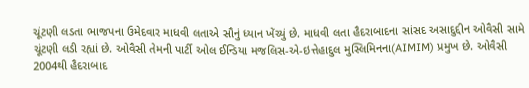ચૂંટણી લડતા ભાજપના ઉમેદવાર માધવી લતાએ સૌનું ધ્યાન ખેંચ્યું છે. માધવી લતા હૈદરાબાદના સાંસદ અસાદુદ્દીન ઓવૈસી સામે ચૂંટણી લડી રહ્યાં છે. ઓવૈસી તેમની પાર્ટી ઓલ ઈન્ડિયા મજલિસ-એ-ઇત્તેહાદુલ મુસ્લિમિનના(AIMIM) પ્રમુખ છે. ઓવૈસી 2004થી હૈદરાબાદ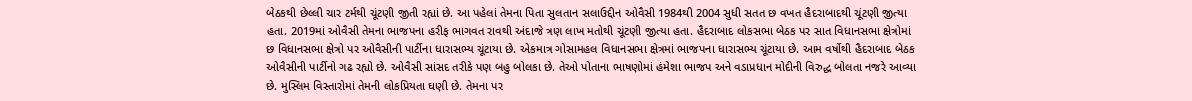બેઠકથી છેલ્લી ચાર ટર્મથી ચૂંટણી જીતી રહ્યાં છે. આ પહેલાં તેમના પિતા સુલતાન સલાઉદ્દીન ઓવૈસી 1984થી 2004 સુધી સતત છ વખત હૈદરાબાદથી ચૂંટણી જીત્યા હતા. 2019માં ઓવૈસી તેમના ભાજપના હરીફ ભાગવત રાવથી અંદાજે ત્રણ લાખ મતોથી ચૂંટણી જીત્યા હતા. હૈદરાબાદ લોકસભા બેઠક પર સાત વિધાનસભા ક્ષેત્રોમાં છ વિધાનસભા ક્ષેત્રો પર ઓવૈસીની પાર્ટીના ધારાસભ્ય ચૂંટાયા છે. એકમાત્ર ગોસામહલ વિધાનસભા ક્ષેત્રમાં ભાજપના ધારાસભ્ય ચૂંટાયા છે. આમ વર્ષોથી હૈદરાબાદ બેઠક ઓવૈસીની પાર્ટીનો ગઢ રહ્યો છે. ઓવૈસી સાંસદ તરીકે પણ બહુ બોલકા છે. તેઓ પોતાના ભાષણોમાં હંમેશા ભાજપ અને વડાપ્રધાન મોદીની વિરુદ્ધ બોલતા નજરે આવ્યા છે. મુસ્લિમ વિસ્તારોમાં તેમની લોકપ્રિયતા ઘણી છે. તેમના પર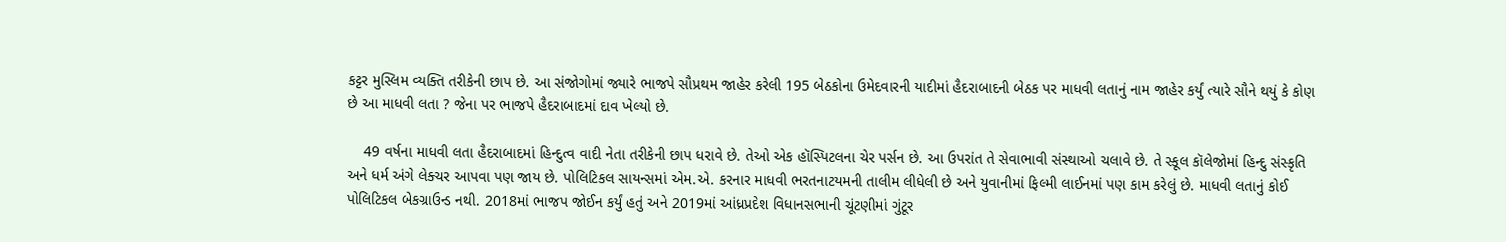કટ્ટર મુસ્લિમ વ્યક્તિ તરીકેની છાપ છે. આ સંજોગોમાં જ્યારે ભાજપે સૌપ્રથમ જાહેર કરેલી 195 બેઠકોના ઉમેદવારની યાદીમાં હૈદરાબાદની બેઠક પર માધવી લતાનું નામ જાહેર કર્યું ત્યારે સૌને થયું કે કોણ છે આ માધવી લતા ? જેના પર ભાજપે હૈદરાબાદમાં દાવ ખેલ્યો છે.

    49 વર્ષના માધવી લતા હૈદરાબાદમાં હિન્દુત્વ વાદી નેતા તરીકેની છાપ ધરાવે છે. તેઓ એક હૉસ્પિટલના ચેર પર્સન છે. આ ઉપરાંત તે સેવાભાવી સંસ્થાઓ ચલાવે છે. તે સ્કૂલ કૉલેજોમાં હિન્દુ સંસ્કૃતિ અને ધર્મ અંગે લેક્ચર આપવા પણ જાય છે. પોલિટિકલ સાયન્સમાં એમ.એ. કરનાર માધવી ભરતનાટયમની તાલીમ લીધેલી છે અને યુવાનીમાં ફિલ્મી લાઈનમાં પણ કામ કરેલું છે. માધવી લતાનું કોઈ પોલિટિકલ બેકગ્રાઉન્ડ નથી. 2018માં ભાજપ જોઈન કર્યું હતું અને 2019માં આંધ્રપ્રદેશ વિધાનસભાની ચૂંટણીમાં ગુંટૂર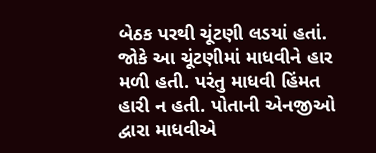બેઠક પરથી ચૂંટણી લડયાં હતાં. જોકે આ ચૂંટણીમાં માધવીને હાર મળી હતી. પરંતુ માધવી હિંમત હારી ન હતી. પોતાની એનજીઓ દ્વારા માધવીએ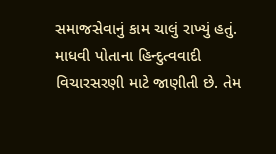સમાજસેવાનું કામ ચાલું રાખ્યું હતું. માધવી પોતાના હિન્દુત્વવાદી વિચારસરણી માટે જાણીતી છે. તેમ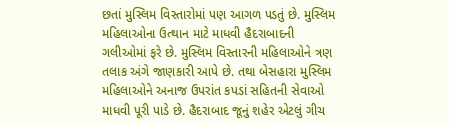છતાં મુસ્લિમ વિસ્તારોમાં પણ આગળ પડતું છે. મુસ્લિમ મહિલાઓના ઉત્થાન માટે માધવી હૈદરાબાદની ગલીઓમાં ફરે છે. મુસ્લિમ વિસ્તારની મહિલાઓને ત્રણ તલાક અંગે જાણકારી આપે છે. તથા બેસહારા મુસ્લિમ મહિલાઓને અનાજ ઉપરાંત કપડાં સહિતની સેવાઓ માધવી પૂરી પાડે છે. હૈદરાબાદ જૂનું શહેર એટલું ગીચ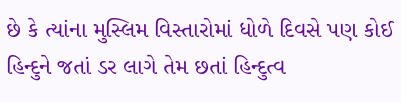છે કે ત્યાંના મુસ્લિમ વિસ્તારોમાં ધોળે દિવસે પણ કોઈ હિન્દુને જતાં ડર લાગે તેમ છતાં હિન્દુત્વ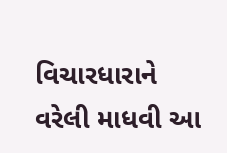વિચારધારાને વરેલી માધવી આ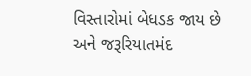વિસ્તારોમાં બેધડક જાય છે અને જરૂરિયાતમંદ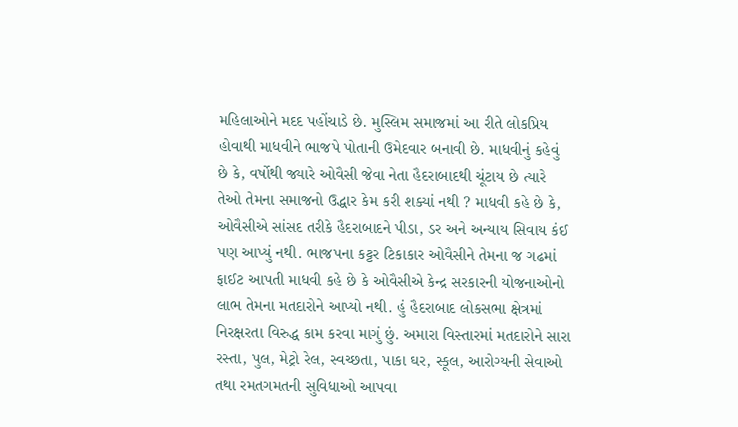મહિલાઓને મદદ પહોંચાડે છે. મુસ્લિમ સમાજમાં આ રીતે લોકપ્રિય હોવાથી માધવીને ભાજપે પોતાની ઉમેદવાર બનાવી છે. માધવીનું કહેવું છે કે, વર્ષોથી જ્યારે ઓવૈસી જેવા નેતા હૈદરાબાદથી ચૂંટાય છે ત્યારે તેઓ તેમના સમાજનો ઉદ્ધાર કેમ કરી શક્યાં નથી ? માધવી કહે છે કે, ઓવૈસીએ સાંસદ તરીકે હૈદરાબાદને પીડા, ડર અને અન્યાય સિવાય કંઈ પણ આપ્યું નથી. ભાજપના કટ્ટર ટિકાકાર ઓવૈસીને તેમના જ ગઢમાં ફાઈટ આપતી માધવી કહે છે કે ઓવૈસીએ કેન્દ્ર સરકારની યોજનાઓનો લાભ તેમના મતદારોને આપ્યો નથી. હું હૈદરાબાદ લોકસભા ક્ષેત્રમાં નિરક્ષરતા વિરુદ્ધ કામ કરવા માગું છું. અમારા વિસ્તારમાં મતદારોને સારા રસ્તા, પુલ, મેટ્રો રેલ, સ્વચ્છતા, પાકા ઘર, સ્કૂલ, આરોગ્યની સેવાઓ તથા રમતગમતની સુવિધાઓ આપવા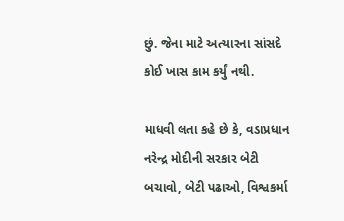છું. જેના માટે અત્યારના સાંસદે કોઈ ખાસ કામ કર્યું નથી.

માધવી લતા કહે છે કે, વડાપ્રધાન નરેન્દ્ર મોદીની સરકાર બેટી બચાવો, બેટી પઢાઓ, વિશ્વકર્મા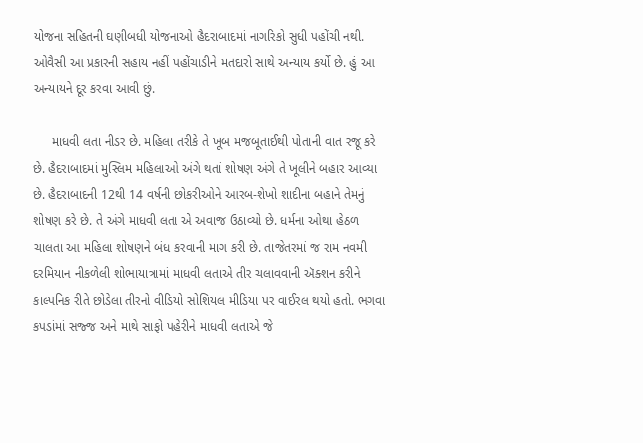યોજના સહિતની ઘણીબધી યોજનાઓ હૈદરાબાદમાં નાગરિકો સુધી પહોંચી નથી. ઓવૈસી આ પ્રકારની સહાય નહીં પહોંચાડીને મતદારો સાથે અન્યાય કર્યો છે. હું આ અન્યાયને દૂર કરવા આવી છું.

     માધવી લતા નીડર છે. મહિલા તરીકે તે ખૂબ મજબૂતાઈથી પોતાની વાત રજૂ કરે છે. હૈદરાબાદમાં મુસ્લિમ મહિલાઓ અંગે થતાં શોષણ અંગે તે ખૂલીને બહાર આવ્યા છે. હૈદરાબાદની 12થી 14 વર્ષની છોકરીઓને આરબ-શેખો શાદીના બહાને તેમનું શોષણ કરે છે. તે અંગે માધવી લતા એ અવાજ ઉઠાવ્યો છે. ધર્મના ઓથા હેઠળ ચાલતા આ મહિલા શોષણને બંધ કરવાની માગ કરી છે. તાજેતરમાં જ રામ નવમી દરમિયાન નીકળેલી શોભાયાત્રામાં માધવી લતાએ તીર ચલાવવાની ઍક્શન કરીને કાલ્પનિક રીતે છોડેલા તીરનો વીડિયો સોશિયલ મીડિયા પર વાઈરલ થયો હતો. ભગવા કપડાંમાં સજ્જ અને માથે સાફો પહેરીને માધવી લતાએ જે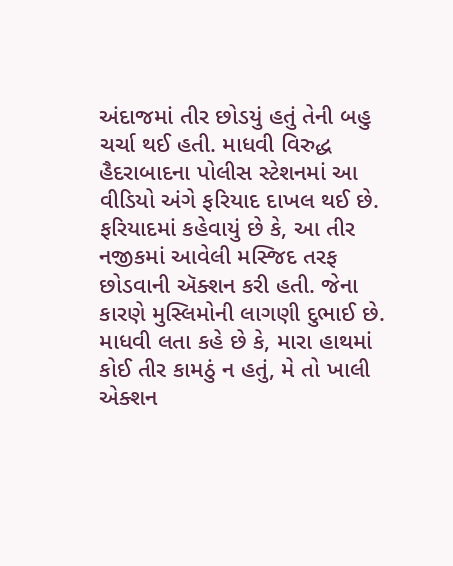અંદાજમાં તીર છોડયું હતું તેની બહુ ચર્ચા થઈ હતી. માધવી વિરુદ્ધ હૈદરાબાદના પોલીસ સ્ટેશનમાં આ વીડિયો અંગે ફરિયાદ દાખલ થઈ છે. ફરિયાદમાં કહેવાયું છે કે, આ તીર નજીકમાં આવેલી મસ્જિદ તરફ છોડવાની ઍક્શન કરી હતી. જેના કારણે મુસ્લિમોની લાગણી દુભાઈ છે. માધવી લતા કહે છે કે, મારા હાથમાં કોઈ તીર કામઠું ન હતું, મે તો ખાલી એક્શન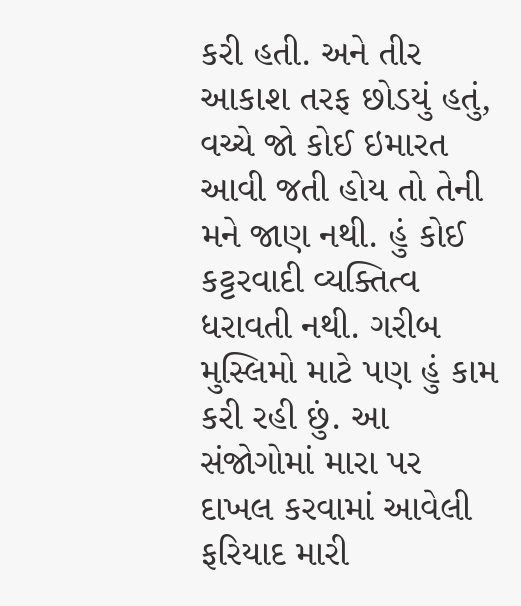કરી હતી. અને તીર આકાશ તરફ છોડયું હતું, વચ્ચે જો કોઈ ઇમારત આવી જતી હોય તો તેની મને જાણ નથી. હું કોઈ કટ્ટરવાદી વ્યક્તિત્વ ધરાવતી નથી. ગરીબ મુસ્લિમો માટે પણ હું કામ કરી રહી છું. આ સંજોગોમાં મારા પર દાખલ કરવામાં આવેલી ફરિયાદ મારી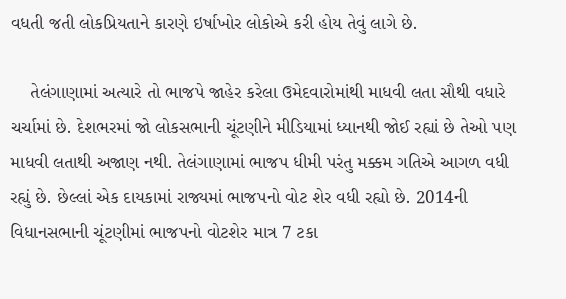વધતી જતી લોકપ્રિયતાને કારણે ઇર્ષાખોર લોકોએ કરી હોય તેવું લાગે છે.

    તેલંગાણામાં અત્યારે તો ભાજપે જાહેર કરેલા ઉમેદવારોમાંથી માધવી લતા સૌથી વધારે ચર્ચામાં છે. દેશભરમાં જો લોકસભાની ચૂંટણીને મીડિયામાં ધ્યાનથી જોઈ રહ્યાં છે તેઓ પણ માધવી લતાથી અજાણ નથી. તેલંગાણામાં ભાજપ ધીમી પરંતુ મક્કમ ગતિએ આગળ વધી રહ્યું છે. છેલ્લાં એક દાયકામાં રાજ્યમાં ભાજપનો વોટ શેર વધી રહ્યો છે. 2014ની વિધાનસભાની ચૂંટણીમાં ભાજપનો વોટશેર માત્ર 7 ટકા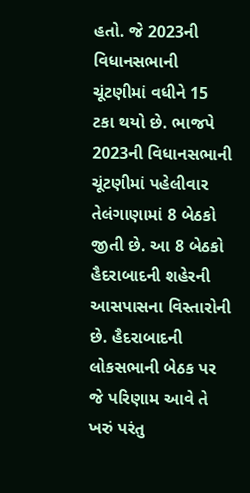હતો. જે 2023ની વિધાનસભાની ચૂંટણીમાં વધીને 15 ટકા થયો છે. ભાજપે 2023ની વિધાનસભાની ચૂંટણીમાં પહેલીવાર તેલંગાણામાં 8 બેઠકો જીતી છે. આ 8 બેઠકો હૈદરાબાદની શહેરની આસપાસના વિસ્તારોની છે. હૈદરાબાદની લોકસભાની બેઠક પર જે પરિણામ આવે તે ખરું પરંતુ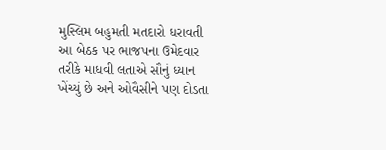મુસ્લિમ બહુમતી મતદારો ધરાવતી આ બેઠક પર ભાજપના ઉમેદવાર તરીકે માધવી લતાએ સૌનું ધ્યાન ખેંચ્યું છે અને ઓવૈસીને પણ દોડતા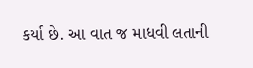કર્યા છે. આ વાત જ માધવી લતાની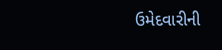ઉમેદવારીની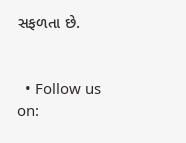સફળતા છે.


  • Follow us on: